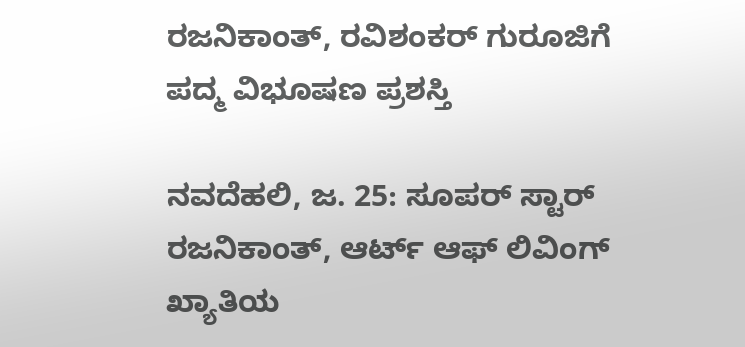ರಜನಿಕಾಂತ್, ರವಿಶಂಕರ್ ಗುರೂಜಿಗೆ ಪದ್ಮ ವಿಭೂಷಣ ಪ್ರಶಸ್ತಿ

ನವದೆಹಲಿ, ಜ. 25: ಸೂಪರ್ ಸ್ಟಾರ್ ರಜನಿಕಾಂತ್, ಆರ್ಟ್ ಆಫ್ ಲಿವಿಂಗ್ ಖ್ಯಾತಿಯ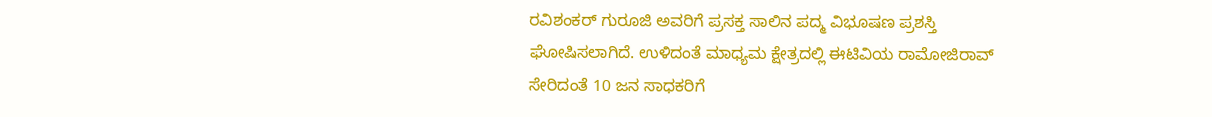ರವಿಶಂಕರ್ ಗುರೂಜಿ ಅವರಿಗೆ ಪ್ರಸಕ್ತ ಸಾಲಿನ ಪದ್ಮ ವಿಭೂಷಣ ಪ್ರಶಸ್ತಿ ಘೋಷಿಸಲಾಗಿದೆ. ಉಳಿದಂತೆ ಮಾಧ್ಯಮ ಕ್ಷೇತ್ರದಲ್ಲಿ ಈಟಿವಿಯ ರಾಮೋಜಿರಾವ್ ಸೇರಿದಂತೆ 10 ಜನ ಸಾಧಕರಿಗೆ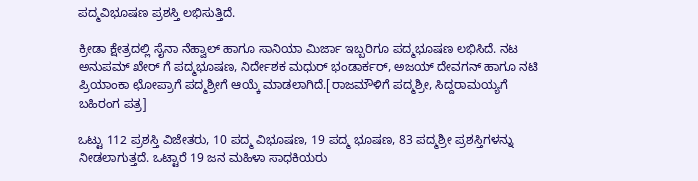ಪದ್ಮವಿಭೂಷಣ ಪ್ರಶಸ್ತಿ ಲಭಿಸುತ್ತಿದೆ.

ಕ್ರೀಡಾ ಕ್ಷೇತ್ರದಲ್ಲಿ ಸೈನಾ ನೆಹ್ವಾಲ್ ಹಾಗೂ ಸಾನಿಯಾ ಮಿರ್ಜಾ ಇಬ್ಬರಿಗೂ ಪದ್ಮಭೂಷಣ ಲಭಿಸಿದೆ. ನಟ ಅನುಪಮ್ ಖೇರ್ ಗೆ ಪದ್ಮಭೂಷಣ, ನಿರ್ದೇಶಕ ಮಧುರ್ ಭಂಡಾರ್ಕರ್, ಅಜಯ್ ದೇವಗನ್ ಹಾಗೂ ನಟಿ ಪ್ರಿಯಾಂಕಾ ಛೋಪ್ರಾಗೆ ಪದ್ಮಶ್ರೀಗೆ ಆಯ್ಕೆ ಮಾಡಲಾಗಿದೆ.[ರಾಜಮೌಳಿಗೆ ಪದ್ಮಶ್ರೀ, ಸಿದ್ದರಾಮಯ್ಯಗೆ ಬಹಿರಂಗ ಪತ್ರ]

ಒಟ್ಟು 112 ಪ್ರಶಸ್ತಿ ವಿಜೇತರು, 10 ಪದ್ಮ ವಿಭೂಷಣ, 19 ಪದ್ಮ ಭೂಷಣ, 83 ಪದ್ಮಶ್ರೀ ಪ್ರಶಸ್ತಿಗಳನ್ನು ನೀಡಲಾಗುತ್ತದೆ. ಒಟ್ಟಾರೆ 19 ಜನ ಮಹಿಳಾ ಸಾಧಕಿಯರು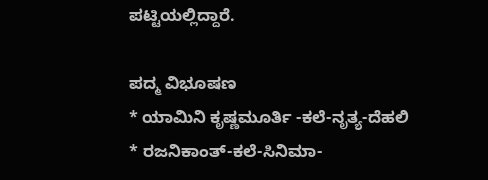ಪಟ್ಟಿಯಲ್ಲಿದ್ದಾರೆ.

ಪದ್ಮ ವಿಭೂಷಣ
* ಯಾಮಿನಿ ಕೃಷ್ಣಮೂರ್ತಿ -ಕಲೆ-ನೃತ್ಯ-ದೆಹಲಿ
* ರಜನಿಕಾಂತ್-ಕಲೆ-ಸಿನಿಮಾ-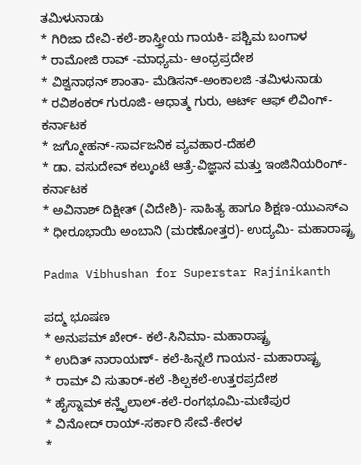ತಮಿಳುನಾಡು
* ಗಿರಿಜಾ ದೇವಿ-ಕಲೆ-ಶಾಸ್ತ್ರೀಯ ಗಾಯಕಿ- ಪಶ್ಚಿಮ ಬಂಗಾಳ
* ರಾಮೋಜಿ ರಾವ್ -ಮಾಧ್ಯಮ- ಆಂಧ್ರಪ್ರದೇಶ
* ವಿಶ್ವನಾಥನ್ ಶಾಂತಾ- ಮೆಡಿಸನ್-ಅಂಕಾಲಜಿ -ತಮಿಳುನಾಡು
* ರವಿಶಂಕರ್ ಗುರೂಜಿ- ಆಧಾತ್ಮ ಗುರು, ಆರ್ಟ್ ಆಫ್ ಲಿವಿಂಗ್-ಕರ್ನಾಟಕ
* ಜಗ್ಮೋಹನ್-ಸಾರ್ವಜನಿಕ ವ್ಯವಹಾರ-ದೆಹಲಿ
* ಡಾ. ವಸುದೇವ್ ಕಲ್ಕುಂಟೆ ಆತ್ರೆ-ವಿಜ್ಞಾನ ಮತ್ತು ಇಂಜಿನಿಯರಿಂಗ್-ಕರ್ನಾಟಕ
* ಅವಿನಾಶ್ ದಿಕ್ಷೀತ್ (ವಿದೇಶಿ)- ಸಾಹಿತ್ಯ ಹಾಗೂ ಶಿಕ್ಷಣ-ಯುಎಸ್ಎ
* ಧೀರೂಭಾಯಿ ಅಂಬಾನಿ (ಮರಣೋತ್ತರ)- ಉದ್ಯಮಿ- ಮಹಾರಾಷ್ಟ್ರ

Padma Vibhushan for Superstar Rajinikanth

ಪದ್ಮ ಭೂಷಣ
* ಅನುಪಮ್ ಖೇರ್- ಕಲೆ-ಸಿನಿಮಾ- ಮಹಾರಾಷ್ಟ್ರ
* ಉದಿತ್ ನಾರಾಯಣ್- ಕಲೆ-ಹಿನ್ನಲೆ ಗಾಯನ- ಮಹಾರಾಷ್ಟ್ರ
* ರಾಮ್ ವಿ ಸುತಾರ್-ಕಲೆ -ಶಿಲ್ಪಕಲೆ-ಉತ್ತರಪ್ರದೇಶ
* ಹೈಸ್ನಾಮ್ ಕನ್ಹೈಲಾಲ್-ಕಲೆ-ರಂಗಭೂಮಿ-ಮಣಿಪುರ
* ವಿನೋದ್ ರಾಯ್-ಸರ್ಕಾರಿ ಸೇವೆ-ಕೇರಳ
*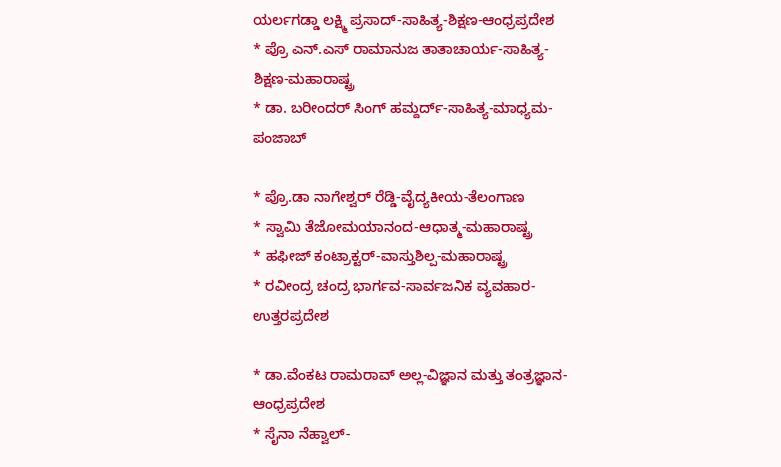ಯರ್ಲಗಡ್ಡಾ ಲಕ್ಷ್ಮಿ ಪ್ರಸಾದ್-ಸಾಹಿತ್ಯ-ಶಿಕ್ಷಣ-ಆಂಧ್ರಪ್ರದೇಶ
* ಪ್ರೊ ಎನ್.ಎಸ್ ರಾಮಾನುಜ ತಾತಾಚಾರ್ಯ-ಸಾಹಿತ್ಯ-ಶಿಕ್ಷಣ-ಮಹಾರಾಷ್ಟ್ರ
* ಡಾ. ಬರೀಂದರ್ ಸಿಂಗ್ ಹಮ್ದರ್ದ್-ಸಾಹಿತ್ಯ-ಮಾಧ್ಯಮ-ಪಂಜಾಬ್

* ಪ್ರೊ.ಡಾ ನಾಗೇಶ್ವರ್ ರೆಡ್ಡಿ-ವೈದ್ಯಕೀಯ-ತೆಲಂಗಾಣ
* ಸ್ವಾಮಿ ತೆಜೋಮಯಾನಂದ-ಆಧಾತ್ಮ-ಮಹಾರಾಷ್ಟ್ರ
* ಹಫೀಜ್ ಕಂಟ್ರಾಕ್ಟರ್-ವಾಸ್ತುಶಿಲ್ಪ-ಮಹಾರಾಷ್ಟ್ರ
* ರವೀಂದ್ರ ಚಂದ್ರ ಭಾರ್ಗವ-ಸಾರ್ವಜನಿಕ ವ್ಯವಹಾರ-ಉತ್ತರಪ್ರದೇಶ

* ಡಾ.ವೆಂಕಟ ರಾಮರಾವ್ ಅಲ್ಲ-ವಿಜ್ಞಾನ ಮತ್ತು ತಂತ್ರಜ್ಞಾನ-ಆಂಧ್ರಪ್ರದೇಶ
* ಸೈನಾ ನೆಹ್ವಾಲ್-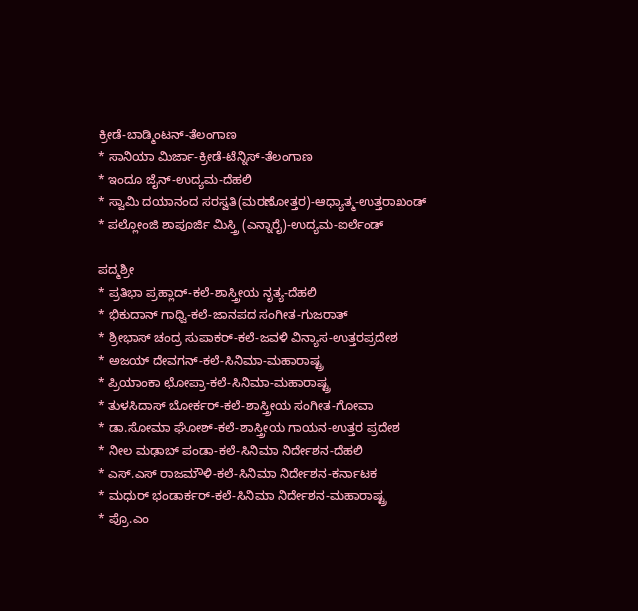ಕ್ರೀಡೆ-ಬಾಡ್ಮಿಂಟನ್-ತೆಲಂಗಾಣ
* ಸಾನಿಯಾ ಮಿರ್ಜಾ-ಕ್ರೀಡೆ-ಟೆನ್ನಿಸ್-ತೆಲಂಗಾಣ
* ಇಂದೂ ಜೈನ್-ಉದ್ಯಮ-ದೆಹಲಿ
* ಸ್ವಾಮಿ ದಯಾನಂದ ಸರಸ್ವತಿ(ಮರಣೋತ್ತರ)-ಆಧ್ಯಾತ್ಮ-ಉತ್ತರಾಖಂಡ್
* ಪಲ್ಲೋಂಜಿ ಶಾಪೂರ್ಜಿ ಮಿಸ್ತ್ರಿ (ಎನ್ನಾರೈ)-ಉದ್ಯಮ-ಐರ್ಲೆಂಡ್

ಪದ್ಮಶ್ರೀ
* ಪ್ರತಿಭಾ ಪ್ರಹ್ಲಾದ್-ಕಲೆ-ಶಾಸ್ತ್ರೀಯ ನೃತ್ಯ-ದೆಹಲಿ
* ಭಿಕುದಾನ್ ಗಾಧ್ವಿ-ಕಲೆ-ಜಾನಪದ ಸಂಗೀತ-ಗುಜರಾತ್
* ಶ್ರೀಭಾಸ್ ಚಂದ್ರ ಸುಪಾಕರ್-ಕಲೆ-ಜವಳಿ ವಿನ್ಯಾಸ-ಉತ್ತರಪ್ರದೇಶ
* ಅಜಯ್ ದೇವಗನ್-ಕಲೆ-ಸಿನಿಮಾ-ಮಹಾರಾಷ್ಟ್ರ
* ಪ್ರಿಯಾಂಕಾ ಛೋಪ್ರಾ-ಕಲೆ-ಸಿನಿಮಾ-ಮಹಾರಾಷ್ಟ್ರ
* ತುಳಸಿದಾಸ್ ಬೋರ್ಕರ್-ಕಲೆ-ಶಾಸ್ತ್ರೀಯ ಸಂಗೀತ-ಗೋವಾ
* ಡಾ.ಸೋಮಾ ಘೋಶ್-ಕಲೆ-ಶಾಸ್ತ್ರೀಯ ಗಾಯನ-ಉತ್ತರ ಪ್ರದೇಶ
* ನೀಲ ಮಢಾಬ್ ಪಂಡಾ-ಕಲೆ-ಸಿನಿಮಾ ನಿರ್ದೇಶನ-ದೆಹಲಿ
* ಎಸ್.ಎಸ್ ರಾಜಮೌಳಿ-ಕಲೆ-ಸಿನಿಮಾ ನಿರ್ದೇಶನ-ಕರ್ನಾಟಕ
* ಮಧುರ್ ಭಂಡಾರ್ಕರ್-ಕಲೆ-ಸಿನಿಮಾ ನಿರ್ದೇಶನ-ಮಹಾರಾಷ್ಟ್ರ
* ಪ್ರೊ.ಎಂ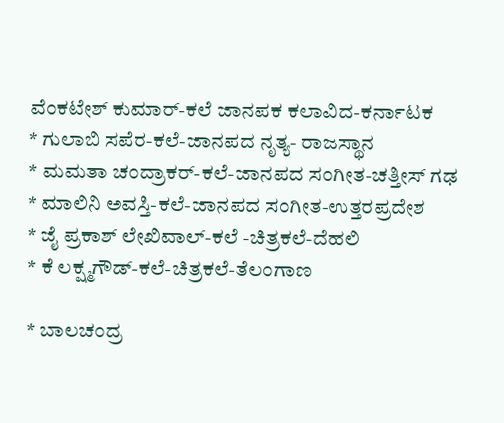ವೆಂಕಟೇಶ್ ಕುಮಾರ್-ಕಲೆ ಜಾನಪಕ ಕಲಾವಿದ-ಕರ್ನಾಟಕ
* ಗುಲಾಬಿ ಸಪೆರ-ಕಲೆ-ಜಾನಪದ ನೃತ್ಯ- ರಾಜಸ್ಥಾನ
* ಮಮತಾ ಚಂದ್ರಾಕರ್-ಕಲೆ-ಜಾನಪದ ಸಂಗೀತ-ಚತ್ತೀಸ್ ಗಢ
* ಮಾಲಿನಿ ಅವಸ್ತಿ-ಕಲೆ-ಜಾನಪದ ಸಂಗೀತ-ಉತ್ತರಪ್ರದೇಶ
* ಜೈ ಪ್ರಕಾಶ್ ಲೇಖಿವಾಲ್-ಕಲೆ -ಚಿತ್ರಕಲೆ-ದೆಹಲಿ
* ಕೆ ಲಕ್ಷ್ಮಗೌಡ್-ಕಲೆ-ಚಿತ್ರಕಲೆ-ತೆಲಂಗಾಣ

* ಬಾಲಚಂದ್ರ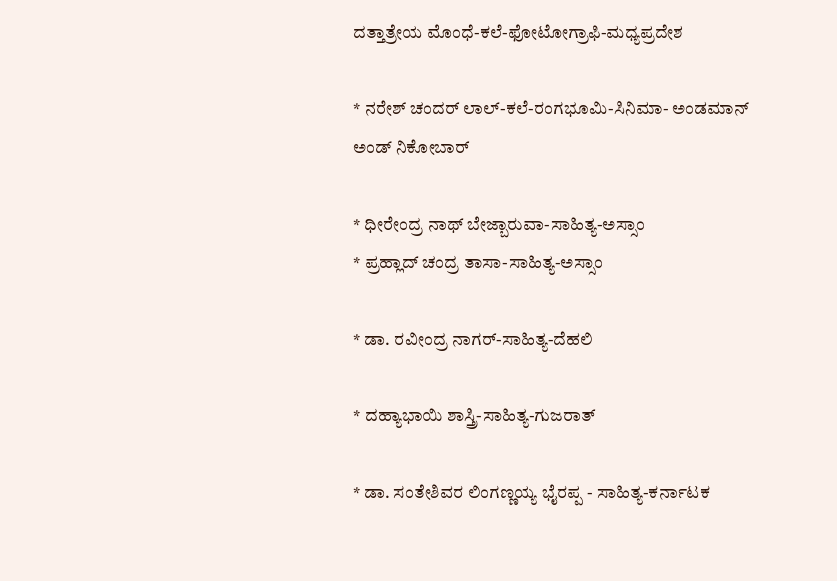ದತ್ತಾತ್ರೇಯ ಮೊಂಧೆ-ಕಲೆ-ಫೋಟೋಗ್ರಾಫಿ-ಮಧ್ಯಪ್ರದೇಶ

* ನರೇಶ್ ಚಂದರ್ ಲಾಲ್-ಕಲೆ-ರಂಗಭೂಮಿ-ಸಿನಿಮಾ- ಅಂಡಮಾನ್ ಅಂಡ್ ನಿಕೋಬಾರ್

* ಧೀರೇಂದ್ರ ನಾಥ್ ಬೇಜ್ಬಾರುವಾ-ಸಾಹಿತ್ಯ-ಅಸ್ಸಾಂ
* ಪ್ರಹ್ಲಾದ್ ಚಂದ್ರ ತಾಸಾ-ಸಾಹಿತ್ಯ-ಅಸ್ಸಾಂ

* ಡಾ. ರವೀಂದ್ರ ನಾಗರ್-ಸಾಹಿತ್ಯ-ದೆಹಲಿ

* ದಹ್ಯಾಭಾಯಿ ಶಾಸ್ತ್ರಿ-ಸಾಹಿತ್ಯ-ಗುಜರಾತ್

* ಡಾ. ಸಂತೇಶಿವರ ಲಿಂಗಣ್ಣಯ್ಯ ಭೈರಪ್ಪ - ಸಾಹಿತ್ಯ-ಕರ್ನಾಟಕ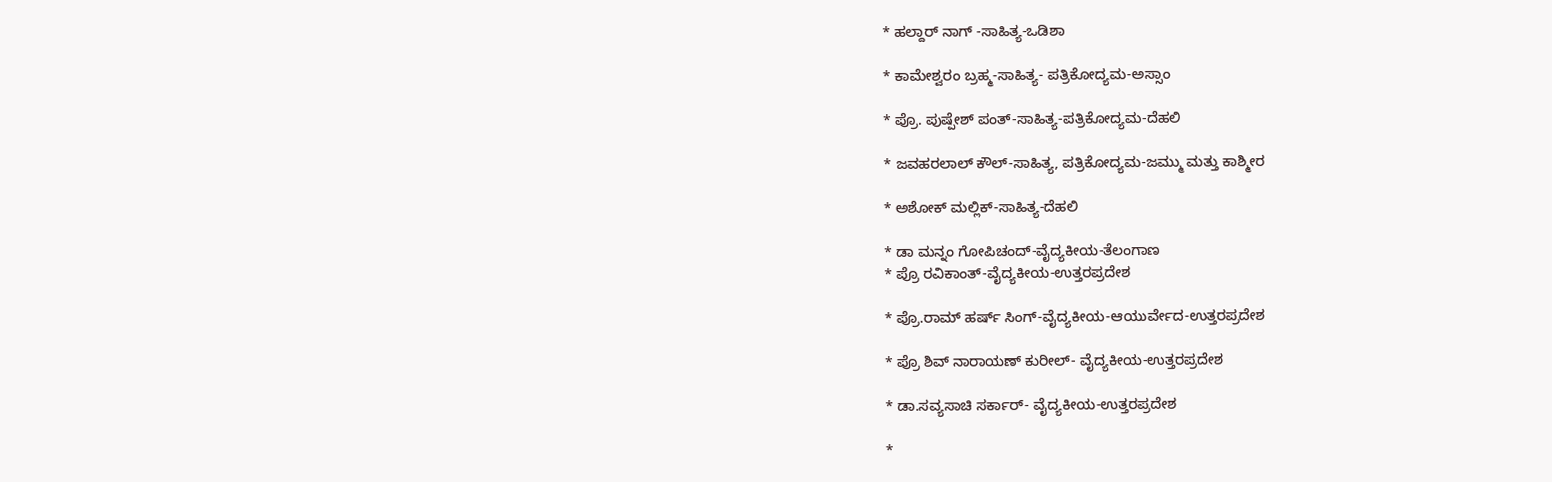* ಹಲ್ದಾರ್ ನಾಗ್ -ಸಾಹಿತ್ಯ-ಒಡಿಶಾ

* ಕಾಮೇಶ್ವರಂ ಬ್ರಹ್ಮ-ಸಾಹಿತ್ಯ- ಪತ್ರಿಕೋದ್ಯಮ-ಅಸ್ಸಾಂ

* ಪ್ರೊ. ಪುಷ್ಪೇಶ್ ಪಂತ್-ಸಾಹಿತ್ಯ-ಪತ್ರಿಕೋದ್ಯಮ-ದೆಹಲಿ

* ಜವಹರಲಾಲ್ ಕೌಲ್-ಸಾಹಿತ್ಯ, ಪತ್ರಿಕೋದ್ಯಮ-ಜಮ್ಮು ಮತ್ತು ಕಾಶ್ಮೀರ

* ಅಶೋಕ್ ಮಲ್ಲಿಕ್-ಸಾಹಿತ್ಯ-ದೆಹಲಿ

* ಡಾ ಮನ್ನಂ ಗೋಪಿಚಂದ್-ವೈದ್ಯಕೀಯ-ತೆಲಂಗಾಣ
* ಪ್ರೊ ರವಿಕಾಂತ್-ವೈದ್ಯಕೀಯ-ಉತ್ತರಪ್ರದೇಶ

* ಪ್ರೊ.ರಾಮ್ ಹರ್ಷ್ ಸಿಂಗ್-ವೈದ್ಯಕೀಯ-ಆಯುರ್ವೇದ-ಉತ್ತರಪ್ರದೇಶ

* ಪ್ರೊ ಶಿವ್ ನಾರಾಯಣ್ ಕುರೀಲ್- ವೈದ್ಯಕೀಯ-ಉತ್ತರಪ್ರದೇಶ

* ಡಾ.ಸವ್ಯಸಾಚಿ ಸರ್ಕಾರ್- ವೈದ್ಯಕೀಯ-ಉತ್ತರಪ್ರದೇಶ

*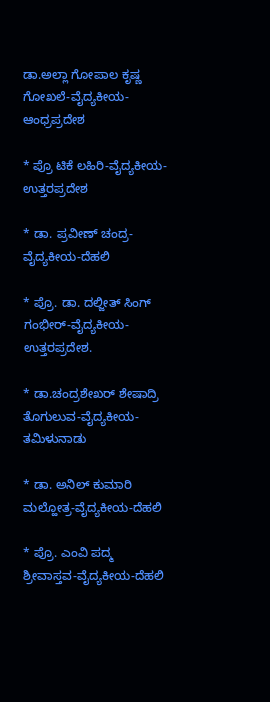ಡಾ.ಅಲ್ಲಾ ಗೋಪಾಲ ಕೃಷ್ಣ ಗೋಖಲೆ-ವೈದ್ಯಕೀಯ- ಆಂಧ್ರಪ್ರದೇಶ

* ಪ್ರೊ ಟಿಕೆ ಲಹಿರಿ-ವೈದ್ಯಕೀಯ-ಉತ್ತರಪ್ರದೇಶ

* ಡಾ. ಪ್ರವೀಣ್ ಚಂದ್ರ-ವೈದ್ಯಕೀಯ-ದೆಹಲಿ

* ಪ್ರೊ. ಡಾ. ದಲ್ಜೀತ್ ಸಿಂಗ್ ಗಂಭೀರ್-ವೈದ್ಯಕೀಯ-ಉತ್ತರಪ್ರದೇಶ.

* ಡಾ.ಚಂದ್ರಶೇಖರ್ ಶೇಷಾದ್ರಿ ತೊಗುಲುವ-ವೈದ್ಯಕೀಯ-ತಮಿಳುನಾಡು

* ಡಾ. ಅನಿಲ್ ಕುಮಾರಿ ಮಲ್ಹೋತ್ರ-ವೈದ್ಯಕೀಯ-ದೆಹಲಿ

* ಪ್ರೊ. ಎಂವಿ ಪದ್ಮ ಶ್ರೀವಾಸ್ತವ-ವೈದ್ಯಕೀಯ-ದೆಹಲಿ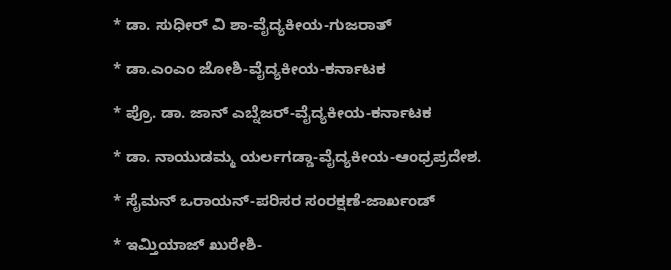* ಡಾ. ಸುಧೀರ್ ವಿ ಶಾ-ವೈದ್ಯಕೀಯ-ಗುಜರಾತ್

* ಡಾ.ಎಂಎಂ ಜೋಶಿ-ವೈದ್ಯಕೀಯ-ಕರ್ನಾಟಕ

* ಪ್ರೊ. ಡಾ. ಜಾನ್ ಎಬ್ನೆಜರ್-ವೈದ್ಯಕೀಯ-ಕರ್ನಾಟಕ

* ಡಾ. ನಾಯುಡಮ್ಮ ಯರ್ಲಗಡ್ಡಾ-ವೈದ್ಯಕೀಯ-ಆಂಧ್ರಪ್ರದೇಶ.

* ಸೈಮನ್ ಒರಾಯನ್-ಪರಿಸರ ಸಂರಕ್ಷಣೆ-ಜಾರ್ಖಂಡ್

* ಇಮ್ತಿಯಾಜ್ ಖುರೇಶಿ-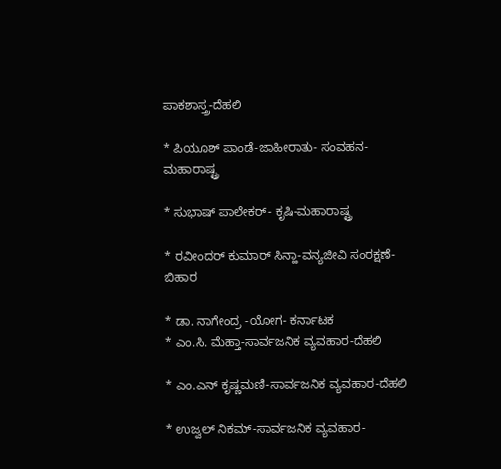ಪಾಕಶಾಸ್ತ್ರ-ದೆಹಲಿ

* ಪಿಯೂಶ್ ಪಾಂಡೆ-ಜಾಹೀರಾತು- ಸಂವಹನ-ಮಹಾರಾಷ್ಟ್ರ

* ಸುಭಾಷ್ ಪಾಲೇಕರ್- ಕೃಷಿ-ಮಹಾರಾಷ್ಟ್ರ

* ರವೀಂದರ್ ಕುಮಾರ್ ಸಿನ್ಹಾ-ವನ್ಯಜೀವಿ ಸಂರಕ್ಷಣೆ-ಬಿಹಾರ

* ಡಾ. ನಾಗೇಂದ್ರ -ಯೋಗ- ಕರ್ನಾಟಕ
* ಎಂ.ಸಿ. ಮೆಹ್ತಾ-ಸಾರ್ವಜನಿಕ ವ್ಯವಹಾರ-ದೆಹಲಿ

* ಎಂ.ಎನ್ ಕೃಷ್ಣಮಣಿ-ಸಾರ್ವಜನಿಕ ವ್ಯವಹಾರ-ದೆಹಲಿ

* ಉಜ್ವಲ್ ನಿಕಮ್-ಸಾರ್ವಜನಿಕ ವ್ಯವಹಾರ-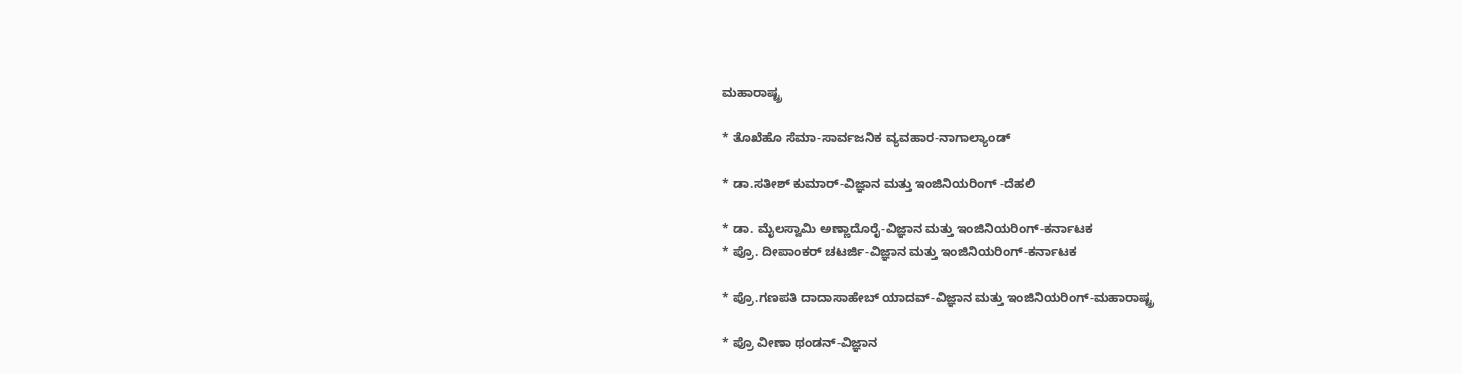ಮಹಾರಾಷ್ಟ್ರ

* ತೊಖೆಹೊ ಸೆಮಾ-ಸಾರ್ವಜನಿಕ ವ್ಯವಹಾರ-ನಾಗಾಲ್ಯಾಂಡ್

* ಡಾ.ಸತೀಶ್ ಕುಮಾರ್-ವಿಜ್ಞಾನ ಮತ್ತು ಇಂಜಿನಿಯರಿಂಗ್ -ದೆಹಲಿ

* ಡಾ. ಮೈಲಸ್ವಾಮಿ ಅಣ್ಣಾದೊರೈ-ವಿಜ್ಞಾನ ಮತ್ತು ಇಂಜಿನಿಯರಿಂಗ್-ಕರ್ನಾಟಕ
* ಪ್ರೊ. ದೀಪಾಂಕರ್ ಚಟರ್ಜಿ-ವಿಜ್ಞಾನ ಮತ್ತು ಇಂಜಿನಿಯರಿಂಗ್-ಕರ್ನಾಟಕ

* ಪ್ರೊ.ಗಣಪತಿ ದಾದಾಸಾಹೇಬ್ ಯಾದವ್-ವಿಜ್ಞಾನ ಮತ್ತು ಇಂಜಿನಿಯರಿಂಗ್-ಮಹಾರಾಷ್ಟ್ರ

* ಪ್ರೊ ವೀಣಾ ಥಂಡನ್-ವಿಜ್ಞಾನ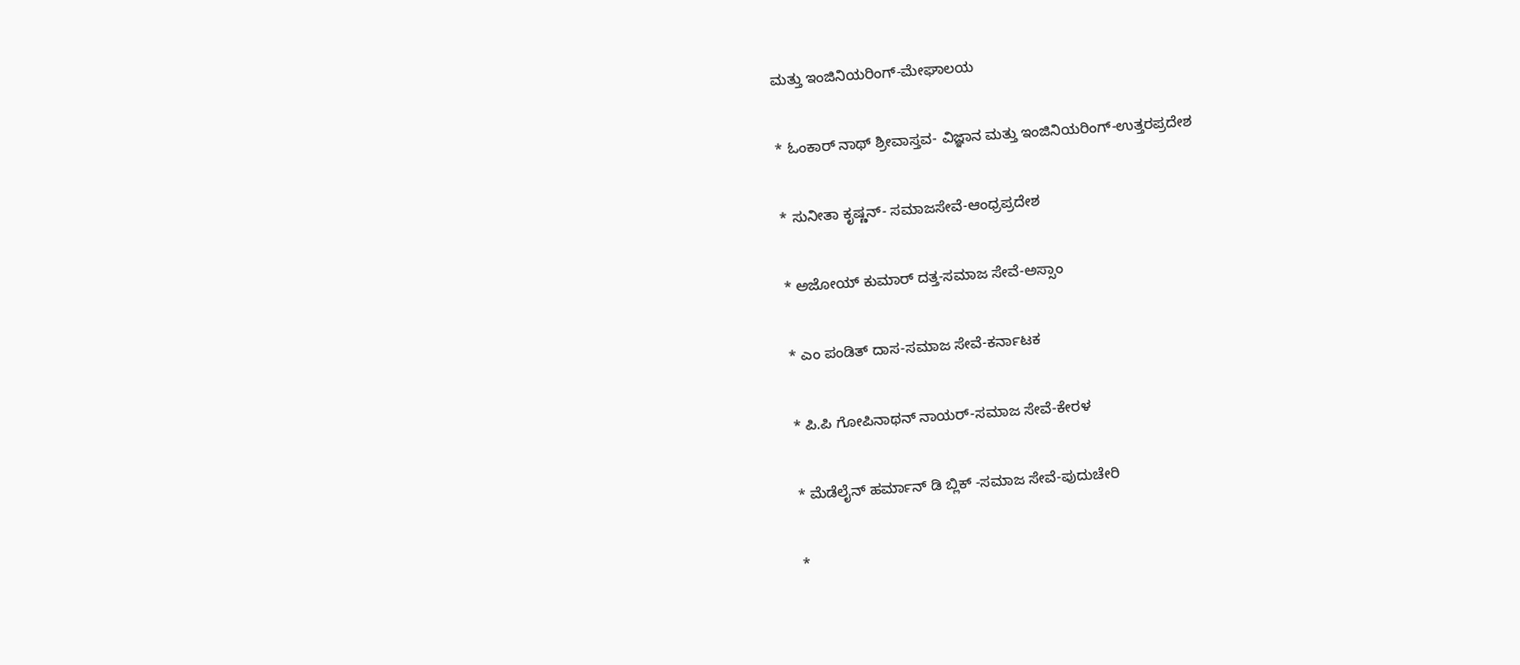ಮತ್ತು ಇಂಜಿನಿಯರಿಂಗ್-ಮೇಘಾಲಯ

* ಓಂಕಾರ್ ನಾಥ್ ಶ್ರೀವಾಸ್ತವ- ವಿಜ್ಞಾನ ಮತ್ತು ಇಂಜಿನಿಯರಿಂಗ್-ಉತ್ತರಪ್ರದೇಶ

* ಸುನೀತಾ ಕೃಷ್ಣನ್- ಸಮಾಜಸೇವೆ-ಆಂಧ್ರಪ್ರದೇಶ

* ಅಜೋಯ್ ಕುಮಾರ್ ದತ್ತ-ಸಮಾಜ ಸೇವೆ-ಅಸ್ಸಾಂ

* ಎಂ ಪಂಡಿತ್ ದಾಸ-ಸಮಾಜ ಸೇವೆ-ಕರ್ನಾಟಕ

* ಪಿ.ಪಿ ಗೋಪಿನಾಥನ್ ನಾಯರ್-ಸಮಾಜ ಸೇವೆ-ಕೇರಳ

* ಮೆಡೆಲೈನ್ ಹರ್ಮಾನ್ ಡಿ ಬ್ಲಿಕ್ -ಸಮಾಜ ಸೇವೆ-ಪುದುಚೇರಿ

*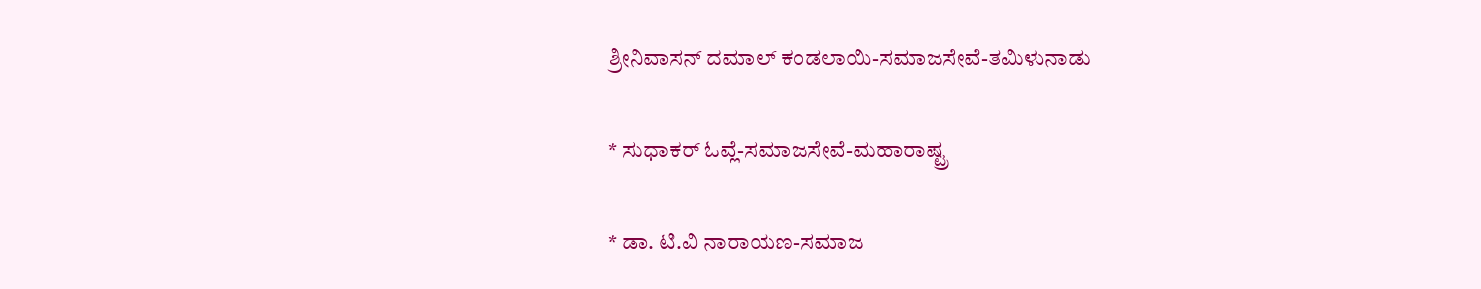ಶ್ರೀನಿವಾಸನ್ ದಮಾಲ್ ಕಂಡಲಾಯಿ-ಸಮಾಜಸೇವೆ-ತಮಿಳುನಾಡು

* ಸುಧಾಕರ್ ಓವ್ಲೆ-ಸಮಾಜಸೇವೆ-ಮಹಾರಾಷ್ಟ್ರ

* ಡಾ. ಟಿ.ವಿ ನಾರಾಯಣ-ಸಮಾಜ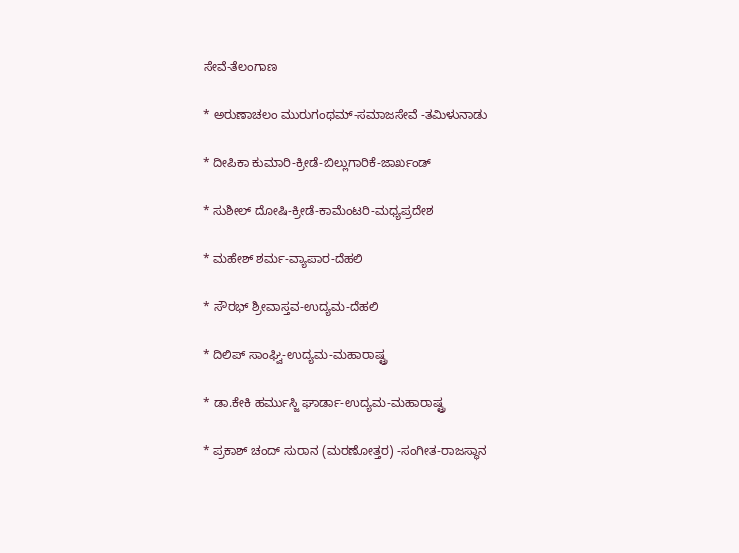ಸೇವೆ-ತೆಲಂಗಾಣ

* ಅರುಣಾಚಲಂ ಮುರುಗಂಥಮ್-ಸಮಾಜಸೇವೆ -ತಮಿಳುನಾಡು

* ದೀಪಿಕಾ ಕುಮಾರಿ-ಕ್ರೀಡೆ-ಬಿಲ್ಲುಗಾರಿಕೆ-ಜಾರ್ಖಂಡ್

* ಸುಶೀಲ್ ದೋಷಿ-ಕ್ರೀಡೆ-ಕಾಮೆಂಟರಿ-ಮಧ್ಯಪ್ರದೇಶ

* ಮಹೇಶ್ ಶರ್ಮ-ವ್ಯಾಪಾರ-ದೆಹಲಿ

* ಸೌರಭ್ ಶ್ರೀವಾಸ್ತವ-ಉದ್ಯಮ-ದೆಹಲಿ

* ದಿಲಿಪ್ ಸಾಂಘ್ವಿ-ಉದ್ಯಮ-ಮಹಾರಾಷ್ಟ್ರ

* ಡಾ.ಕೇಕಿ ಹರ್ಮುಸ್ಜಿ ಘಾರ್ಡಾ-ಉದ್ಯಮ-ಮಹಾರಾಷ್ಟ್ರ

* ಪ್ರಕಾಶ್ ಚಂದ್ ಸುರಾನ (ಮರಣೋತ್ತರ) -ಸಂಗೀತ-ರಾಜಸ್ಥಾನ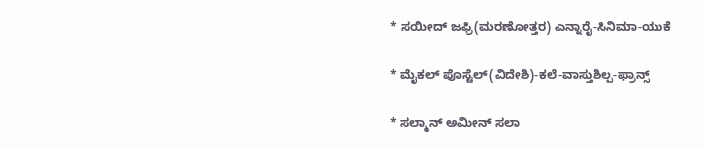* ಸಯೀದ್ ಜಫ್ರಿ(ಮರಣೋತ್ತರ) ಎನ್ನಾರೈ-ಸಿನಿಮಾ-ಯುಕೆ

* ಮೈಕಲ್ ಪೊಸ್ಟೆಲ್(ವಿದೇಶಿ)-ಕಲೆ-ವಾಸ್ತುಶಿಲ್ಪ-ಫ್ರಾನ್ಸ್

* ಸಲ್ಮಾನ್ ಅಮೀನ್ ಸಲಾ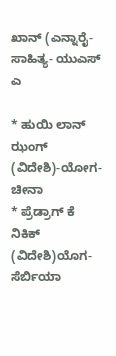ಖಾನ್ (ಎನ್ನಾರೈ-ಸಾಹಿತ್ಯ- ಯುಎಸ್ ಎ

* ಹುಯಿ ಲಾನ್ ಝಂಗ್ (ವಿದೇಶಿ)-ಯೋಗ-ಚೀನಾ
* ಪ್ರೆಡ್ರಾಗ್ ಕೆ ನಿಕಿಕ್ (ವಿದೇಶಿ)ಯೊಗ-ಸೆರ್ಬಿಯಾ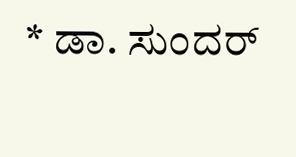* ಡಾ. ಸುಂದರ್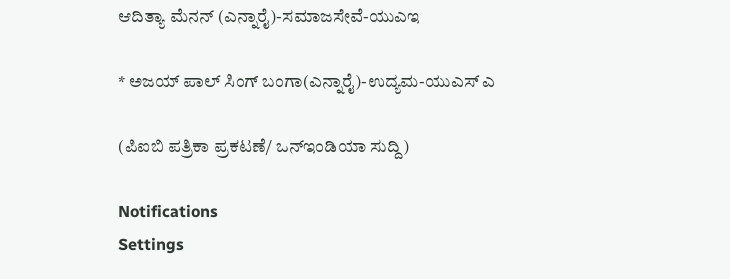ಆದಿತ್ಯಾ ಮೆನನ್ (ಎನ್ನಾರೈ)-ಸಮಾಜಸೇವೆ-ಯುಎಇ

* ಅಜಯ್ ಪಾಲ್ ಸಿಂಗ್ ಬಂಗಾ(ಎನ್ನಾರೈ)-ಉದ್ಯಮ-ಯುಎಸ್ ಎ

(ಪಿಐಬಿ ಪತ್ರಿಕಾ ಪ್ರಕಟಣೆ/ ಒನ್ಇಂಡಿಯಾ ಸುದ್ದಿ)

Notifications
Settings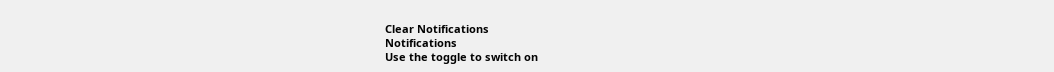Clear Notifications
Notifications
Use the toggle to switch on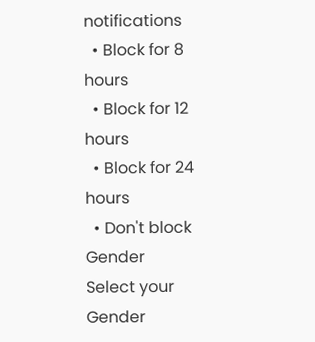notifications
  • Block for 8 hours
  • Block for 12 hours
  • Block for 24 hours
  • Don't block
Gender
Select your Gender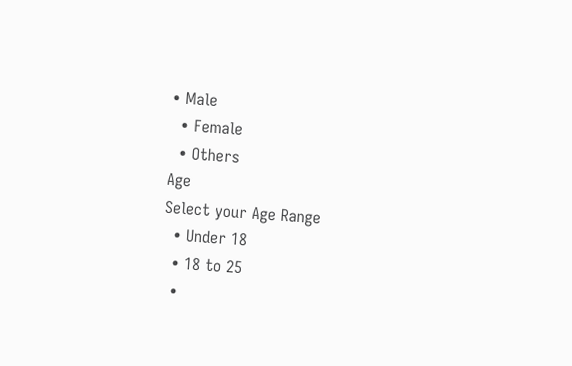• Male
  • Female
  • Others
Age
Select your Age Range
  • Under 18
  • 18 to 25
  •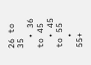26 to 35
  • 36 to 45
  • 45 to 55
  • 55+